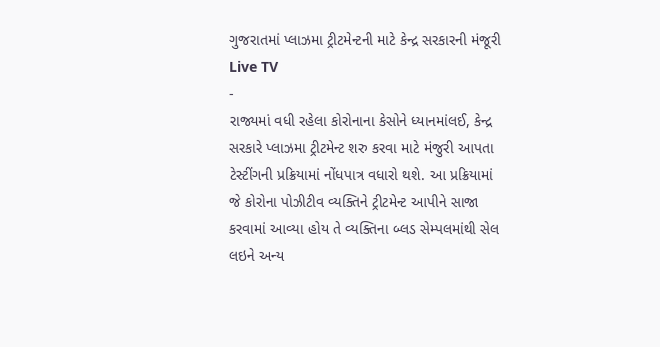ગુજરાતમાં પ્લાઝમા ટ્રીટમેન્ટની માટે કેન્દ્ર સરકારની મંજૂરી
Live TV
-
રાજ્યમાં વધી રહેલા કોરોનાના કેસોને ધ્યાનમાંલઈ, કેન્દ્ર સરકારે પ્લાઝમા ટ્રીટમેન્ટ શરુ કરવા માટે મંજુરી આપતા ટેસ્ટીંગની પ્રક્રિયામાં નોંધપાત્ર વધારો થશે. આ પ્રક્રિયામાં જે કોરોના પોઝીટીવ વ્યક્તિને ટ્રીટમેન્ટ આપીને સાજા કરવામાં આવ્યા હોય તે વ્યક્તિના બ્લડ સેમ્પલમાંથી સેલ લઇને અન્ય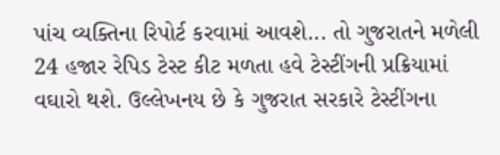પાંચ વ્યક્તિના રિપોર્ટ કરવામાં આવશે... તો ગુજરાતને મળેલી 24 હજાર રેપિડ ટેસ્ટ કીટ મળતા હવે ટેસ્ટીંગની પ્રક્રિયામાં વઘારો થશે. ઉલ્લેખનય છે કે ગુજરાત સરકારે ટેસ્ટીંગના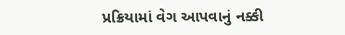પ્રક્રિયામાં વેગ આપવાનું નક્કી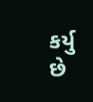કર્યુ છે